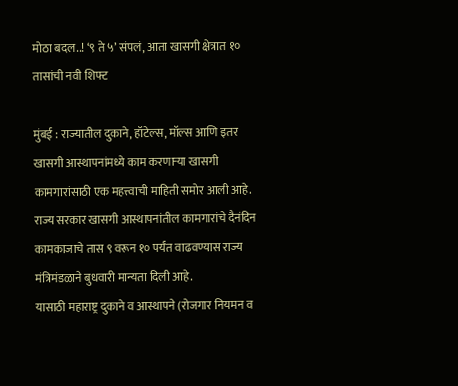मोठा बदल..! ‘९ ते ५’ संपलं, आता खासगी क्षेत्रात १० तासांची नवी शिफ्ट

मुंबई : राज्यातील दुकाने, हॉटेल्स, मॉल्स आणि इतर खासगी आस्थापनांमध्ये काम करणाऱ्या खासगी कामगारांसाठी एक महत्त्वाची माहिती समोर आली आहे. राज्य सरकार खासगी आस्थापनांतील कामगारांचे दैनंदिन कामकाजाचे तास ९ वरून १० पर्यंत वाढवण्यास राज्य मंत्रिमंडळाने बुधवारी मान्यता दिली आहे.
यासाठी महाराष्ट्र दुकाने व आस्थापने (रोजगार नियमन व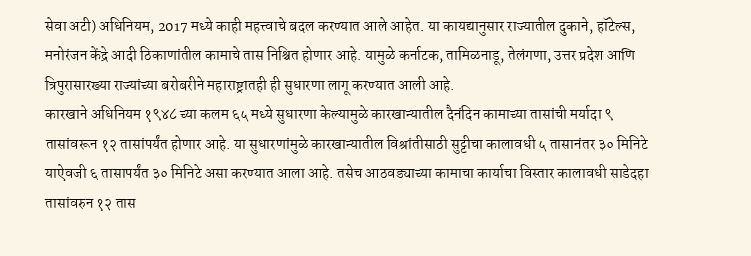सेवा अटी) अधिनियम, 2017 मध्ये काही महत्त्वाचे बदल करण्यात आले आहेत. या कायद्यानुसार राज्यातील दुकाने, हॉटेल्स, मनोरंजन केंद्रे आदी ठिकाणांतील कामाचे तास निश्चित होणार आहे. यामुळे कर्नाटक, तामिळनाडू, तेलंगणा, उत्तर प्रदेश आणि त्रिपुरासारख्या राज्यांच्या बरोबरीने महाराष्ट्रातही ही सुधारणा लागू करण्यात आली आहे.
कारखाने अधिनियम १९४८ च्या कलम ६५ मध्ये सुधारणा केल्यामुळे कारखान्यातील दैनंदिन कामाच्या तासांची मर्यादा ९ तासांवरून १२ तासांपर्यंत होणार आहे. या सुधारणांमुळे कारखान्यातील विश्रांतीसाठी सुट्टीचा कालावधी ५ तासानंतर ३० मिनिटे याऐवजी ६ तासापर्यंत ३० मिनिटे असा करण्यात आला आहे. तसेच आठवड्याच्या कामाचा कार्याचा विस्तार कालावधी साडेदहा तासांवरुन १२ तास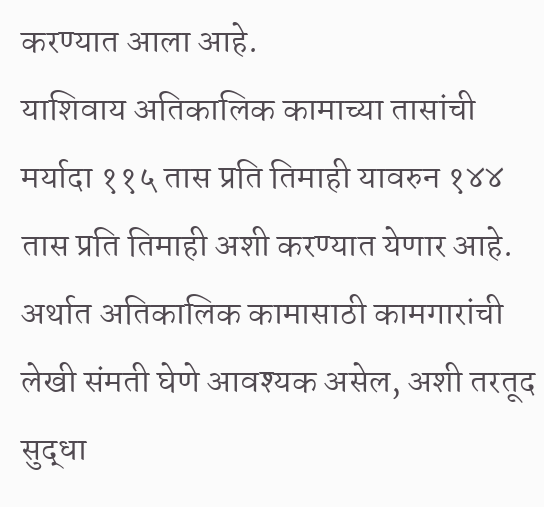करण्यात आला आहे.
याशिवाय अतिकालिक कामाच्या तासांची मर्यादा ११५ तास प्रति तिमाही यावरुन १४४ तास प्रति तिमाही अशी करण्यात येणार आहे. अर्थात अतिकालिक कामासाठी कामगारांची लेखी संमती घेणे आवश्यक असेल, अशी तरतूद सुद्धा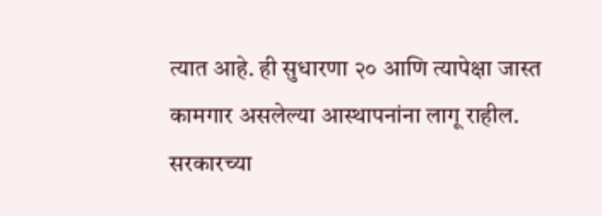त्यात आहे. ही सुधारणा २० आणि त्यापेक्षा जास्त कामगार असलेल्या आस्थापनांना लागू राहील.
सरकारच्या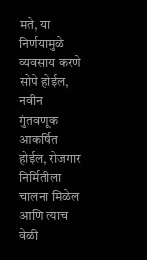मते, या निर्णयामुळे व्यवसाय करणे सोपे होईल, नवीन गुंतवणूक आकर्षित होईल, रोजगार निर्मितीला चालना मिळेल आणि त्याच वेळी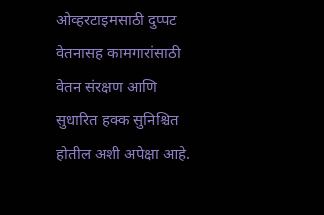ओव्हरटाइमसाठी दुप्पट वेतनासह कामगारांसाठी वेतन संरक्षण आणि सुधारित हक्क सुनिश्चित होतील अशी अपेक्षा आहे.